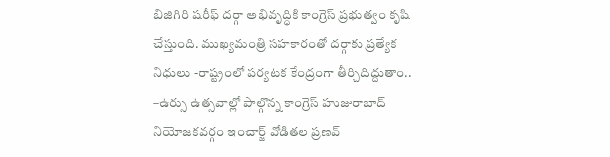బిజిగిరి షరీఫ్ దర్గా అభివృద్ధికి కాంగ్రెస్ ప్రభుత్వం కృషి చేస్తుంది. ముఖ్యమంత్రి సహకారంతో దర్గాకు ప్రత్యేక నిధులు -రాష్ట్రంలో పర్యటక కేంద్రంగా తీర్చిదిద్దుతాం.. –ఉర్సు ఉత్సవాల్లో పాల్గొన్న కాంగ్రెస్ హుజురాబాద్ నియోజకవర్గం ఇంచార్జ్ వోడితల ప్రణవ్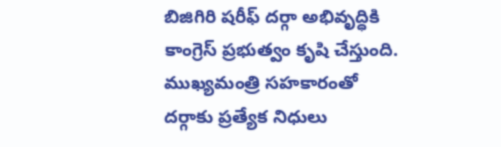బిజిగిరి షరీఫ్ దర్గా అభివృద్ధికి కాంగ్రెస్ ప్రభుత్వం కృషి చేస్తుంది. ముఖ్యమంత్రి సహకారంతో దర్గాకు ప్రత్యేక నిధులు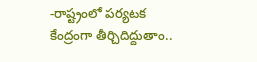-రాష్ట్రంలో పర్యటక కేంద్రంగా తీర్చిదిద్దుతాం..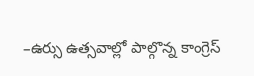–ఉర్సు ఉత్సవాల్లో పాల్గొన్న కాంగ్రెస్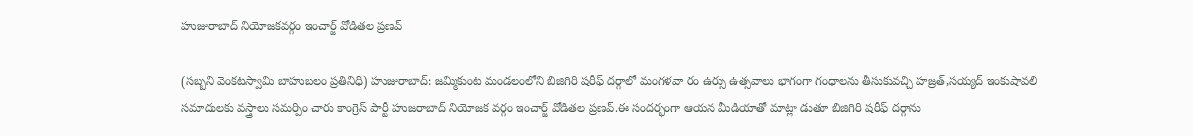హుజురాబాద్ నియోజకవర్గం ఇంచార్జ్ వోడితల ప్రణవ్

(సబ్బని వెంకటస్వామి బాహుబలం ప్రతినిధి) హుజురాబాద్: జమ్మికుంట మండలంలోని బిజిగిరి షరీఫ్ దర్గాలో మంగళవా రం ఉర్సు ఉత్సవాలు భాగంగా గంధాలను తీసుకువచ్చి హజ్రత్,సయ్యద్ ఇంకుషావలి సమాదులకు వస్త్రాలు సమర్పిం చారు కాంగ్రెస్ పార్టీ హుజరాబాద్ నియోజక వర్గం ఇంచార్జ్ వోడితల ప్రణవ్.ఈ సందర్భంగా ఆయన మీడియాతో మాట్లా డుతూ బిజిగిరి షరీఫ్ దర్గాను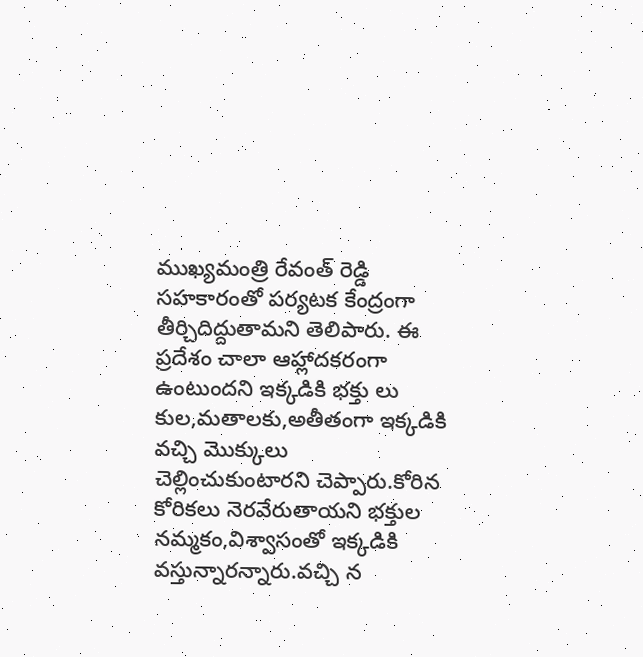ముఖ్యమంత్రి రేవంత్ రెడ్డి సహకారంతో పర్యటక కేంద్రంగా తీర్చిదిద్దుతామని తెలిపారు. ఈ ప్రదేశం చాలా ఆహ్లాదకరంగా ఉంటుందని ఇక్కడికి భక్తు లు కుల,మతాలకు,అతీతంగా ఇక్కడికి వచ్చి మొక్కులు చెల్లించుకుంటారని చెప్పారు.కోరిన కోరికలు నెరవేరుతాయని భక్తుల నమ్మకం,విశ్వాసంతో ఇక్కడికి వస్తున్నారన్నారు.వచ్చి న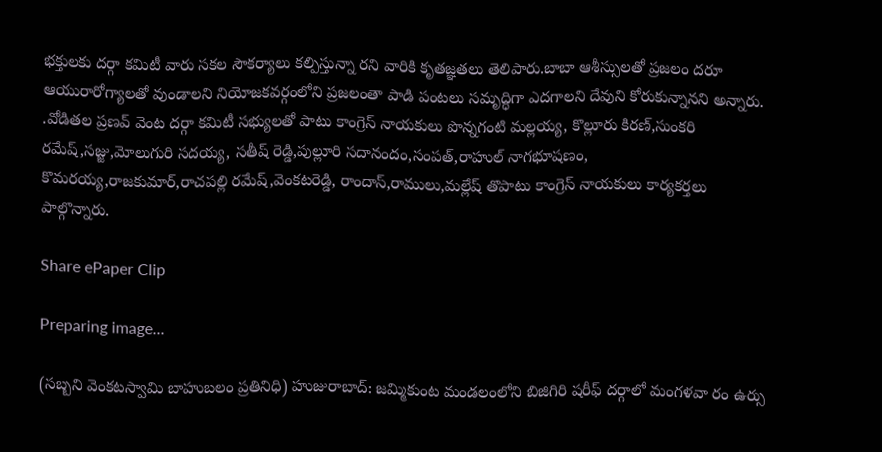భక్తులకు దర్గా కమిటీ వారు సకల సౌకర్యాలు కల్పిస్తున్నా రని వారికి కృతజ్ఞతలు తెలిపారు.బాబా ఆశీస్సులతో ప్రజలం దరూ ఆయురారోగ్యాలతో వుండాలని నియోజకవర్గంలోని ప్రజలంతా పాడి పంటలు సమృద్ధిగా ఎదగాలని దేవుని కోరుకున్నానని అన్నారు. .వోడితల ప్రణవ్ వెంట దర్గా కమిటీ సభ్యులతో పాటు కాంగ్రెస్ నాయకులు పొన్నగంటి మల్లయ్య, కొల్లూరు కిరణ్,సుంకరి రమేష్,సజ్జు,మోలుగురి సదయ్య, సతీష్ రెడ్డి,పుల్లూరి సదానందం,సంపత్,రాహుల్ నాగభూషణం, కొమరయ్య,రాజకుమార్,రాచపల్లి రమేష్,వెంకటరెడ్డి, రాందాస్,రాములు,మల్లేష్ తొపాటు కాంగ్రెస్ నాయకులు కార్యకర్తలు పాల్గొన్నారు.

Share ePaper Clip

Preparing image...

(సబ్బని వెంకటస్వామి బాహుబలం ప్రతినిధి) హుజురాబాద్: జమ్మికుంట మండలంలోని బిజిగిరి షరీఫ్ దర్గాలో మంగళవా రం ఉర్సు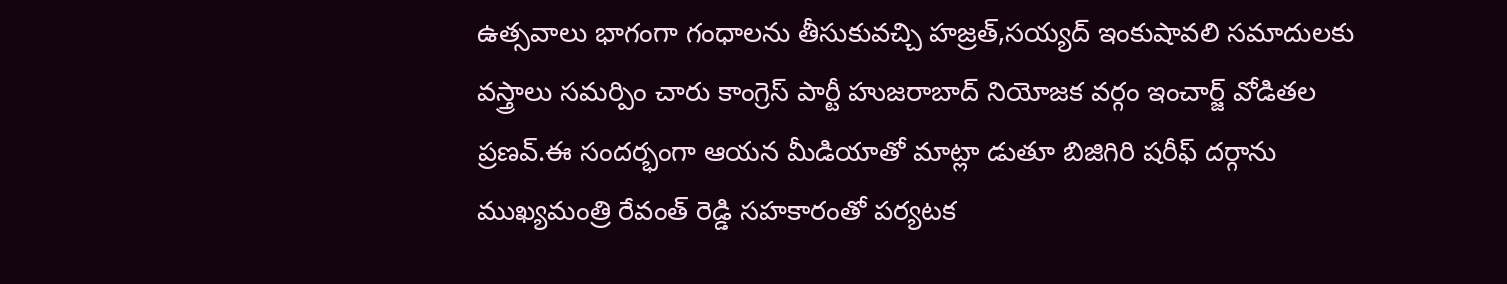ఉత్సవాలు భాగంగా గంధాలను తీసుకువచ్చి హజ్రత్,సయ్యద్ ఇంకుషావలి సమాదులకు వస్త్రాలు సమర్పిం చారు కాంగ్రెస్ పార్టీ హుజరాబాద్ నియోజక వర్గం ఇంచార్జ్ వోడితల ప్రణవ్.ఈ సందర్భంగా ఆయన మీడియాతో మాట్లా డుతూ బిజిగిరి షరీఫ్ దర్గాను ముఖ్యమంత్రి రేవంత్ రెడ్డి సహకారంతో పర్యటక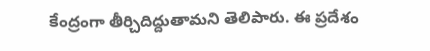కేంద్రంగా తీర్చిదిద్దుతామని తెలిపారు. ఈ ప్రదేశం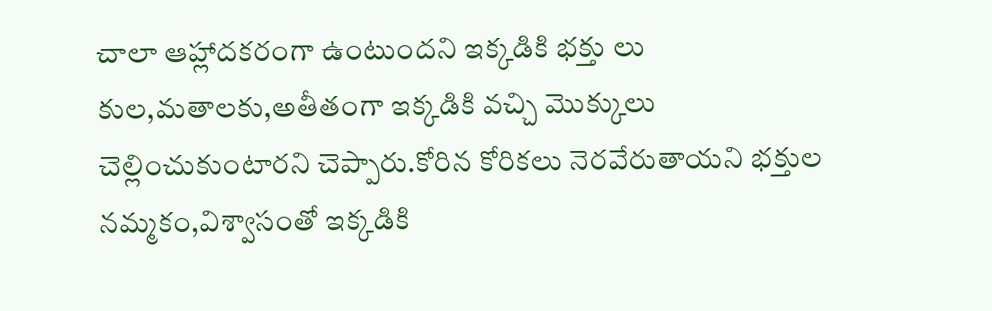చాలా ఆహ్లాదకరంగా ఉంటుందని ఇక్కడికి భక్తు లు కుల,మతాలకు,అతీతంగా ఇక్కడికి వచ్చి మొక్కులు చెల్లించుకుంటారని చెప్పారు.కోరిన కోరికలు నెరవేరుతాయని భక్తుల నమ్మకం,విశ్వాసంతో ఇక్కడికి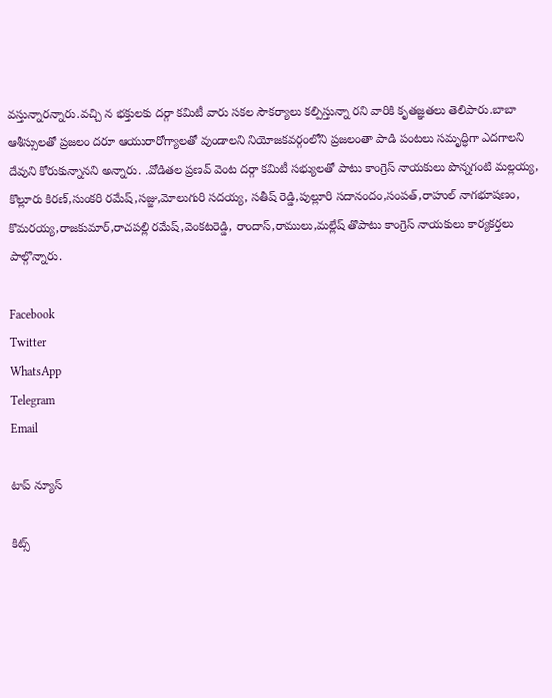వస్తున్నారన్నారు.వచ్చి న భక్తులకు దర్గా కమిటీ వారు సకల సౌకర్యాలు కల్పిస్తున్నా రని వారికి కృతజ్ఞతలు తెలిపారు.బాబా ఆశీస్సులతో ప్రజలం దరూ ఆయురారోగ్యాలతో వుండాలని నియోజకవర్గంలోని ప్రజలంతా పాడి పంటలు సమృద్ధిగా ఎదగాలని దేవుని కోరుకున్నానని అన్నారు. .వోడితల ప్రణవ్ వెంట దర్గా కమిటీ సభ్యులతో పాటు కాంగ్రెస్ నాయకులు పొన్నగంటి మల్లయ్య, కొల్లూరు కిరణ్,సుంకరి రమేష్,సజ్జు,మోలుగురి సదయ్య, సతీష్ రెడ్డి,పుల్లూరి సదానందం,సంపత్,రాహుల్ నాగభూషణం, కొమరయ్య,రాజకుమార్,రాచపల్లి రమేష్,వెంకటరెడ్డి, రాందాస్,రాములు,మల్లేష్ తొపాటు కాంగ్రెస్ నాయకులు కార్యకర్తలు పాల్గొన్నారు.

Facebook
Twitter
WhatsApp
Telegram
Email

టాప్ న్యూస్

కిట్స్‌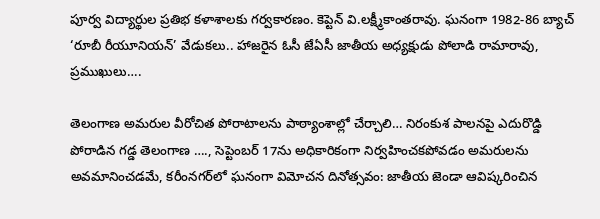పూర్వ విద్యార్థుల ప్రతిభ కళాశాలకు గర్వకారణం. కెప్టెన్‌ వి.లక్ష్మీకాంతరావు. ఘనంగా 1982-86 బ్యాచ్‌ ‘రూబీ రీయూనియన్‌’ వేడుకలు.. హాజరైన ఓసీ జేఏసీ జాతీయ అధ్యక్షుడు పోలాడి రామారావు, ప్రముఖులు….

తెలంగాణ అమరుల వీరోచిత పోరాటాలను పాఠ్యాంశాల్లో చేర్చాలి… నిరంకుశ పాలనపై ఎదురొడ్డి పోరాడిన గడ్డ తెలంగాణ …., సెప్టెంబర్ 17ను అధికారికంగా నిర్వహించకపోవడం అమరులను అవమానించడమే, కరీంనగర్‌లో ఘనంగా విమోచన దినోత్సవం: జాతీయ జెండా ఆవిష్కరించిన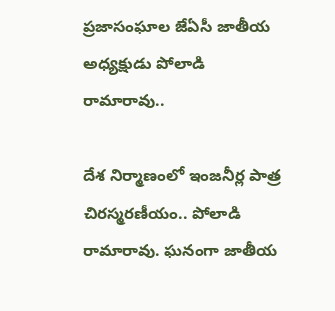ప్రజాసంఘాల జేఏసీ జాతీయ అధ్యక్షుడు పోలాడి రామారావు..

దేశ నిర్మాణంలో ఇంజనీర్ల పాత్ర చిరస్మరణీయం.. పోలాడి రామారావు. ఘనంగా జాతీయ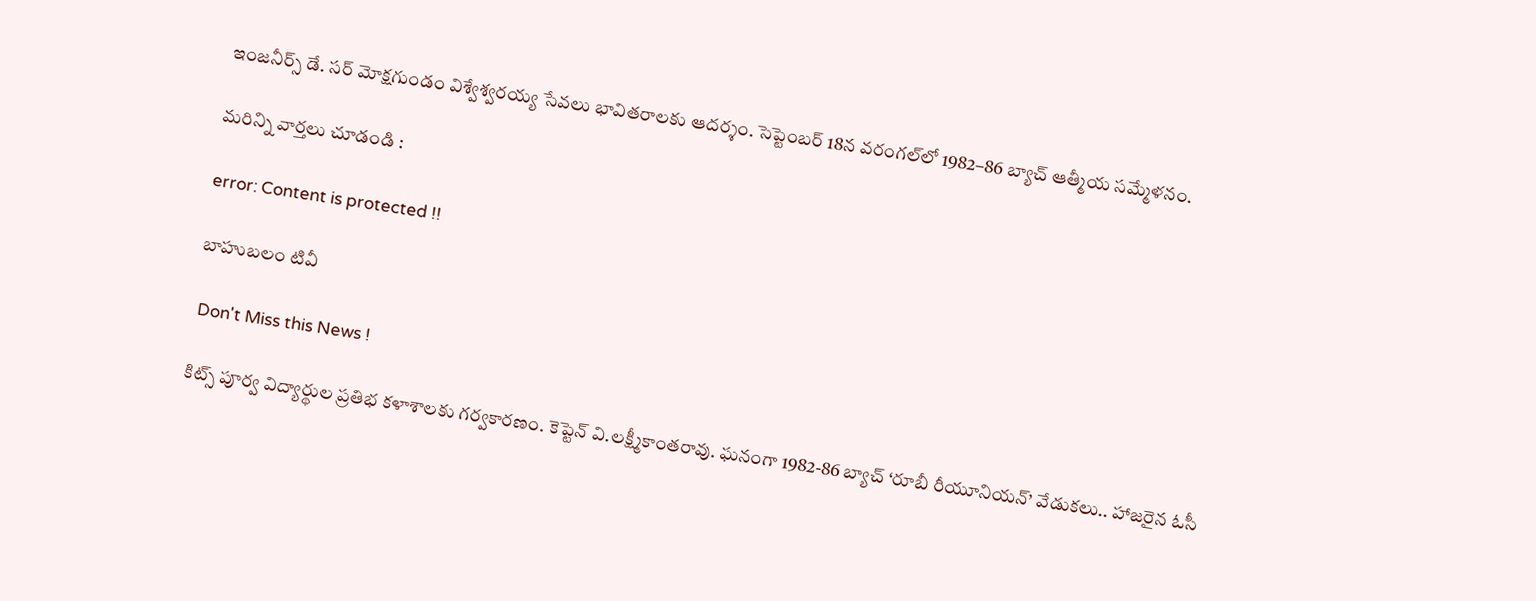ఇంజనీర్స్ డే. సర్ మోక్షగుండం విశ్వేశ్వరయ్య సేవలు భావితరాలకు ఆదర్శం. సెప్టెంబర్ 18న వరంగల్‌లో 1982–86 బ్యాచ్ ఆత్మీయ సమ్మేళనం.

మరిన్ని వార్తలు చూడండి :

error: Content is protected !!

బాహుబలం టివీ

 Don't Miss this News !

కిట్స్‌ పూర్వ విద్యార్థుల ప్రతిభ కళాశాలకు గర్వకారణం. కెప్టెన్‌ వి.లక్ష్మీకాంతరావు. ఘనంగా 1982-86 బ్యాచ్‌ ‘రూబీ రీయూనియన్‌’ వేడుకలు.. హాజరైన ఓసీ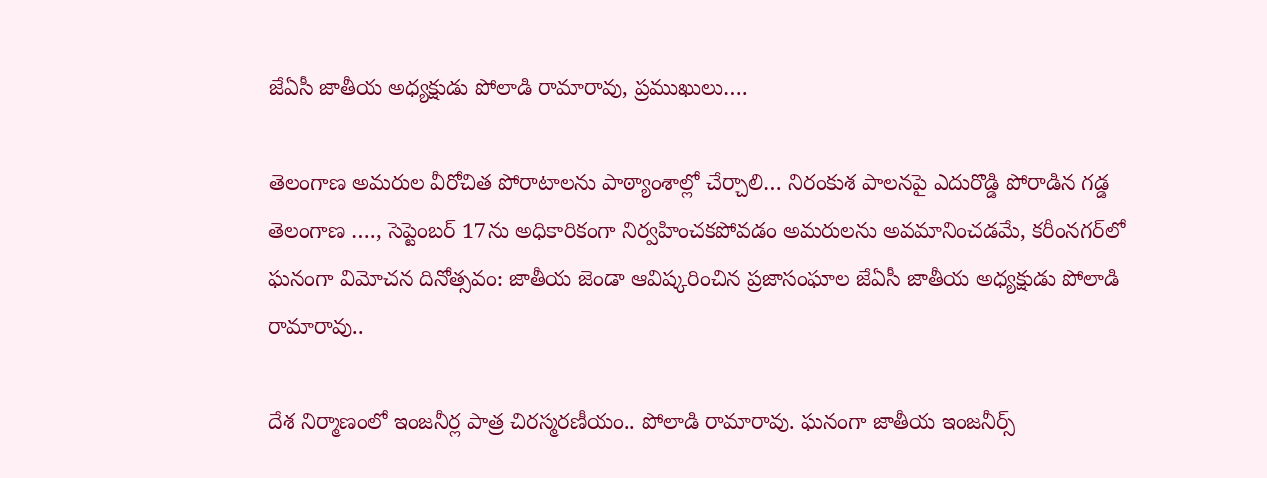జేఏసీ జాతీయ అధ్యక్షుడు పోలాడి రామారావు, ప్రముఖులు….

తెలంగాణ అమరుల వీరోచిత పోరాటాలను పాఠ్యాంశాల్లో చేర్చాలి… నిరంకుశ పాలనపై ఎదురొడ్డి పోరాడిన గడ్డ తెలంగాణ …., సెప్టెంబర్ 17ను అధికారికంగా నిర్వహించకపోవడం అమరులను అవమానించడమే, కరీంనగర్‌లో ఘనంగా విమోచన దినోత్సవం: జాతీయ జెండా ఆవిష్కరించిన ప్రజాసంఘాల జేఏసీ జాతీయ అధ్యక్షుడు పోలాడి రామారావు..

దేశ నిర్మాణంలో ఇంజనీర్ల పాత్ర చిరస్మరణీయం.. పోలాడి రామారావు. ఘనంగా జాతీయ ఇంజనీర్స్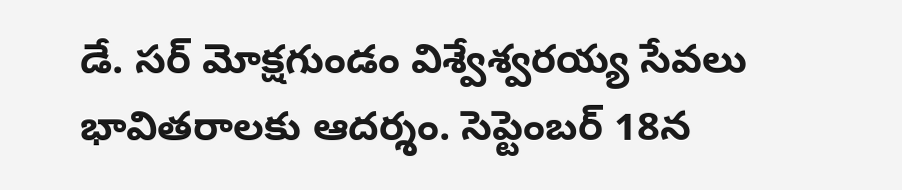డే. సర్ మోక్షగుండం విశ్వేశ్వరయ్య సేవలు భావితరాలకు ఆదర్శం. సెప్టెంబర్ 18న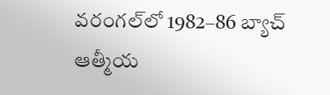వరంగల్‌లో 1982–86 బ్యాచ్ ఆత్మీయ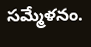సమ్మేళనం.